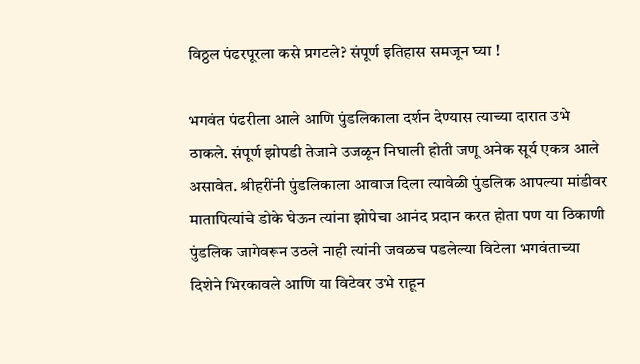विठ्ठल पंढरपूरला कसे प्रगटले? संपूर्ण इतिहास समजून घ्या !

भगवंत पंढरीला आले आणि पुंडलिकाला दर्शन देण्यास त्याच्या दारात उभे ठाकले. संपूर्ण झोपडी तेजाने उजळून निघाली होती जणू अनेक सूर्य एकत्र आले असावेत. श्रीहरींनी पुंडलिकाला आवाज दिला त्यावेळी पुंडलिक आपल्या मांडीवर मातापित्यांचे डोके घेऊन त्यांना झोपेचा आनंद प्रदान करत होता पण या ठिकाणी पुंडलिक जागेवरून उठले नाही त्यांनी जवळच पडलेल्या विटेला भगवंताच्या दिशेने भिरकावले आणि या विटेवर उभे राहून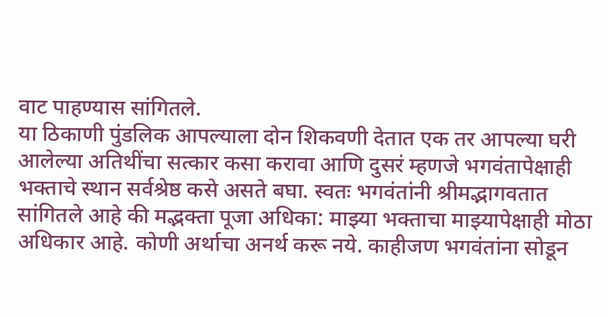वाट पाहण्यास सांगितले.
या ठिकाणी पुंडलिक आपल्याला दोन शिकवणी देतात एक तर आपल्या घरी आलेल्या अतिथींचा सत्कार कसा करावा आणि दुसरं म्हणजे भगवंतापेक्षाही भक्ताचे स्थान सर्वश्रेष्ठ कसे असते बघा. स्वतः भगवंतांनी श्रीमद्भागवतात सांगितले आहे की मद्भक्ता पूजा अधिका: माझ्या भक्ताचा माझ्यापेक्षाही मोठा अधिकार आहे. कोणी अर्थाचा अनर्थ करू नये. काहीजण भगवंतांना सोडून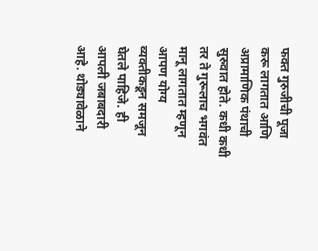फक्त गुरुजीची पूजा करू लागतात आणि अप्रामाणिक पंथाची सुरुवात होते. कधी कधी तर ते गुरूलाच भगवंत मानू लागतात म्हणून आपण योग्य व्यक्तीकडून समजून घेतले पाहिजे. ही आपली जबाबदारी आहे. थोड्यावेळाने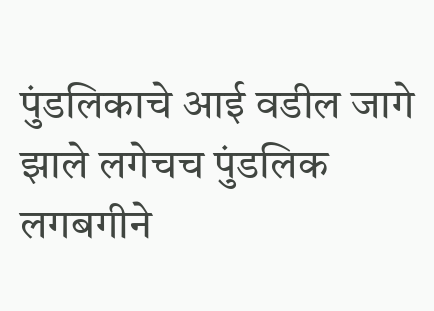पुंडलिकाचे आई वडील जागे झाले लगेचच पुंडलिक लगबगीने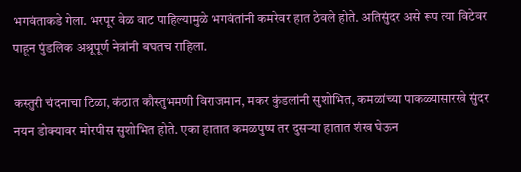भगवंताकडे गेला. भरपूर वेळ वाट पाहिल्यामुळे भगवंतांनी कमरेवर हात ठेवले होते. अतिसुंदर असे रूप त्या विटेवर पाहून पुंडलिक अश्रूपूर्ण नेत्रांनी बघतच राहिला.

कस्तुरी चंदनाचा टिळा, कंठात कौस्तुभमणी विराजमान, मकर कुंडलांनी सुशोभित, कमळांच्या पाकळ्यासारखे सुंदर नयन डोक्यावर मोरपीस सुशोभित होते. एका हातात कमळपुष्प तर दुसऱ्या हातात शंख घेऊन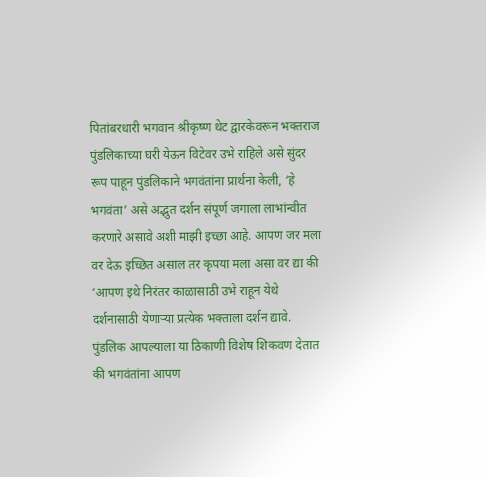पितांबरधारी भगवान श्रीकृष्ण थेट द्वारकेवरून भक्तराज पुंडलिकाच्या घरी येऊन विटेवर उभे राहिले असे सुंदर रूप पाहून पुंडलिकाने भगवंतांना प्रार्थना केली, ‘हे भगवंता’ असे अद्भुत दर्शन संपूर्ण जगाला लाभांन्वीत करणारे असावे अशी माझी इच्छा आहे. आपण जर मला वर देऊ इच्छित असाल तर कृपया मला असा वर द्या की ‘आपण इथे निरंतर काळासाठी उभे राहून येथे दर्शनासाठी येणाऱ्या प्रत्येक भक्ताला दर्शन द्यावे. पुंडलिक आपल्याला या ठिकाणी विशेष शिकवण देतात की भगवंतांना आपण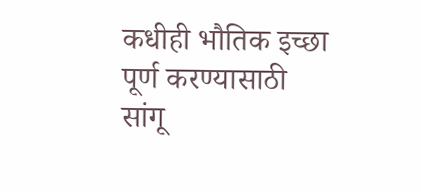कधीही भौतिक इच्छा पूर्ण करण्यासाठी सांगू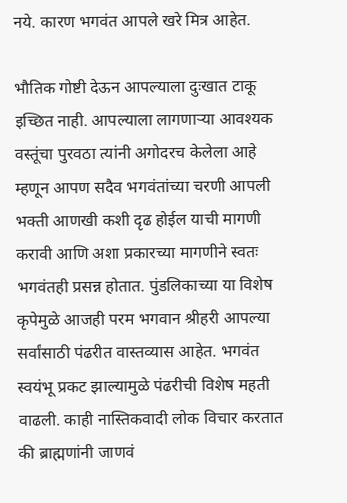नये. कारण भगवंत आपले खरे मित्र आहेत.

भौतिक गोष्टी देऊन आपल्याला दुःखात टाकू इच्छित नाही. आपल्याला लागणाऱ्या आवश्यक वस्तूंचा पुरवठा त्यांनी अगोदरच केलेला आहे म्हणून आपण सदैव भगवंतांच्या चरणी आपली भक्ती आणखी कशी दृढ होईल याची मागणी करावी आणि अशा प्रकारच्या मागणीने स्वतः भगवंतही प्रसन्न होतात. पुंडलिकाच्या या विशेष कृपेमुळे आजही परम भगवान श्रीहरी आपल्या सर्वांसाठी पंढरीत वास्तव्यास आहेत. भगवंत स्वयंभू प्रकट झाल्यामुळे पंढरीची विशेष महती वाढली. काही नास्तिकवादी लोक विचार करतात की ब्राह्मणांनी जाणवं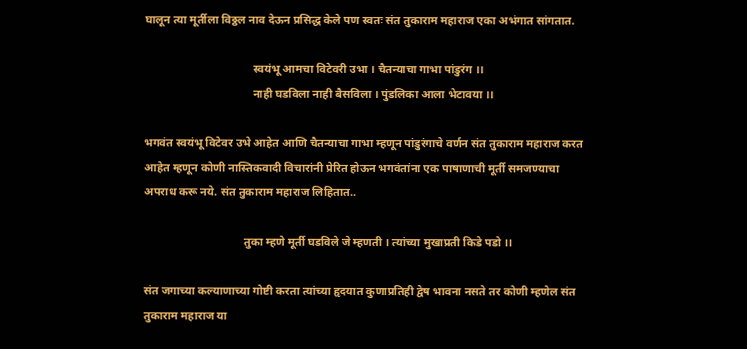घालून त्या मूर्तीला विठ्ठल नाव देऊन प्रसिद्ध केले पण स्वतः संत तुकाराम महाराज एका अभंगात सांगतात.

                                      स्वयंभू आमचा विटेवरी उभा । चैतन्याचा गाभा पांडुरंग ।।
                                      नाही घडविला नाही बैसविला । पुंडलिका आला भेटावया ।।

भगवंत स्वयंभू विटेवर उभे आहेत आणि चैतन्याचा गाभा म्हणून पांडुरंगाचे वर्णन संत तुकाराम महाराज करत आहेत म्हणून कोणी नास्तिकवादी विचारांनी प्रेरित होऊन भगवंतांना एक पाषाणाची मूर्ती समजण्याचा अपराध करू नये. संत तुकाराम महाराज लिहितात..

                                   तुका म्हणे मूर्ती घडविले जे म्हणती । त्यांच्या मुखाप्रती किडे पडो ।।

संत जगाच्या कल्याणाच्या गोष्टी करता त्यांच्या हृदयात कुणाप्रतिही द्वेष भावना नसते तर कोणी म्हणेल संत तुकाराम महाराज या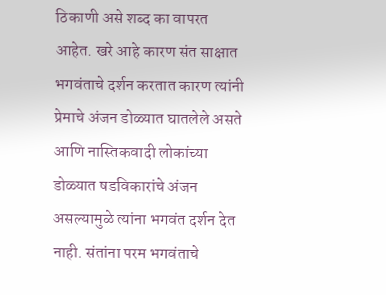ठिकाणी असे शब्द का वापरत आहेत. खरे आहे कारण संत साक्षात भगवंताचे दर्शन करतात कारण त्यांनी प्रेमाचे अंजन डोळ्यात घातलेले असते आणि नास्तिकवादी लोकांच्या डोळ्यात षडविकारांचे अंजन असल्यामुळे त्यांना भगवंत दर्शन देत नाही. संतांना परम भगवंताचे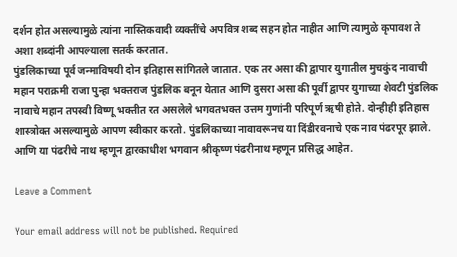दर्शन होत असल्यामुळे त्यांना नास्तिकवादी व्यक्तींचे अपवित्र शब्द सहन होत नाहीत आणि त्यामुळे कृपावश ते अशा शब्दांनी आपल्याला सतर्क करतात.
पुंडलिकाच्या पूर्व जन्माविषयी दोन इतिहास सांगितले जातात. एक तर असा की द्वापार युगातील मुचकुंद नावाची महान पराक्रमी राजा पुन्हा भक्तराज पुंडलिक बनून येतात आणि दुसरा असा की पूर्वी द्वापर युगाच्या शेवटी पुंडलिक नावाचे महान तपस्वी विष्णू भक्तीत रत असलेले भगवतभक्त उत्तम गुणांनी परिपूर्ण ऋषी होते. दोन्हीही इतिहास शास्त्रोक्त असल्यामुळे आपण स्वीकार करतो. पुंडलिकाच्या नावावरूनच या दिंडीरवनाचे एक नाव पंढरपूर झाले. आणि या पंढरीचे नाथ म्हणून द्वारकाधीश भगवान श्रीकृष्ण पंढरीनाथ म्हणून प्रसिद्ध आहेत.

Leave a Comment

Your email address will not be published. Required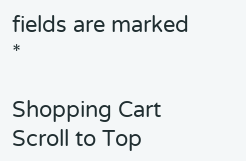fields are marked *

Shopping Cart
Scroll to Top